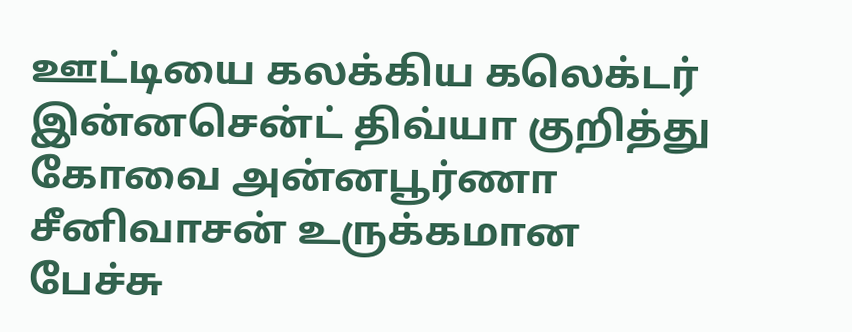ஊட்டியை கலக்கிய கலெக்டர் இன்னசென்ட் திவ்யா குறித்து கோவை அன்னபூர்ணா சீனிவாசன் உருக்கமான பேச்சு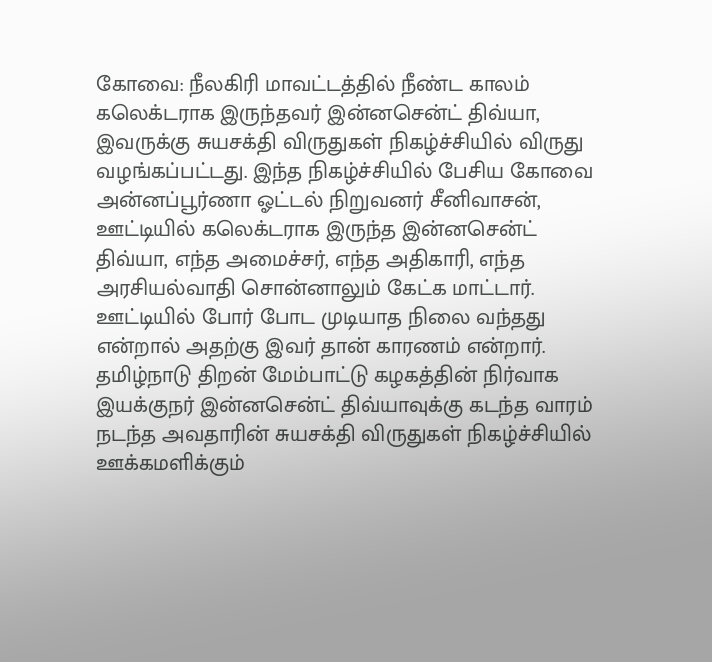கோவை: நீலகிரி மாவட்டத்தில் நீண்ட காலம் கலெக்டராக இருந்தவர் இன்னசென்ட் திவ்யா, இவருக்கு சுயசக்தி விருதுகள் நிகழ்ச்சியில் விருது வழங்கப்பட்டது. இந்த நிகழ்ச்சியில் பேசிய கோவை அன்னப்பூர்ணா ஓட்டல் நிறுவனர் சீனிவாசன், ஊட்டியில் கலெக்டராக இருந்த இன்னசென்ட் திவ்யா, எந்த அமைச்சர், எந்த அதிகாரி, எந்த அரசியல்வாதி சொன்னாலும் கேட்க மாட்டார். ஊட்டியில் போர் போட முடியாத நிலை வந்தது என்றால் அதற்கு இவர் தான் காரணம் என்றார்.
தமிழ்நாடு திறன் மேம்பாட்டு கழகத்தின் நிர்வாக இயக்குநர் இன்னசென்ட் திவ்யாவுக்கு கடந்த வாரம் நடந்த அவதாரின் சுயசக்தி விருதுகள் நிகழ்ச்சியில் ஊக்கமளிக்கும்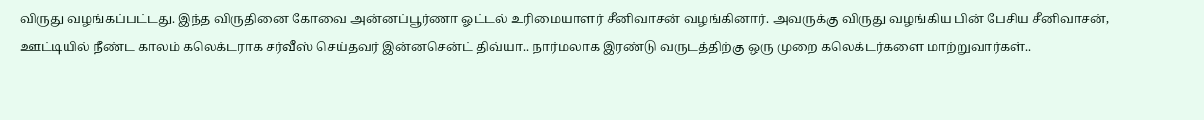விருது வழங்கப்பட்டது. இந்த விருதினை கோவை அன்னப்பூர்ணா ஓட்டல் உரிமையாளர் சீனிவாசன் வழங்கினார். அவருக்கு விருது வழங்கிய பின் பேசிய சீனிவாசன், ஊட்டியில் நீண்ட காலம் கலெக்டராக சர்வீஸ் செய்தவர் இன்னசென்ட் திவ்யா.. நார்மலாக இரண்டு வருடத்திற்கு ஒரு முறை கலெக்டர்களை மாற்றுவார்கள்..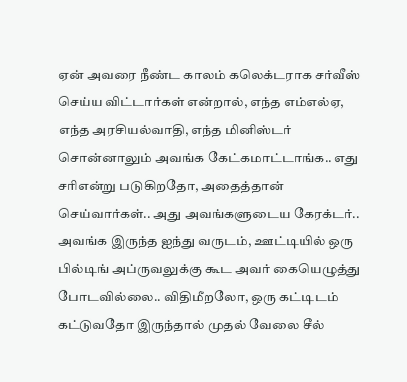ஏன் அவரை நீண்ட காலம் கலெக்டராக சர்வீஸ் செய்ய விட்டார்கள் என்றால், எந்த எம்எல்ஏ, எந்த அரசியல்வாதி, எந்த மினிஸ்டர் சொன்னாலும் அவங்க கேட்கமாட்டாங்க.. எது சரிஎன்று படுகிறதோ, அதைத்தான் செய்வார்கள்.. அது அவங்களுடைய கேரக்டர்.. அவங்க இருந்த ஐந்து வருடம், ஊட்டியில் ஒரு பில்டிங் அப்ருவலுக்கு கூட அவர் கையெழுத்து போடவில்லை.. விதிமீறலோ, ஒரு கட்டிடம் கட்டுவதோ இருந்தால் முதல் வேலை சீல்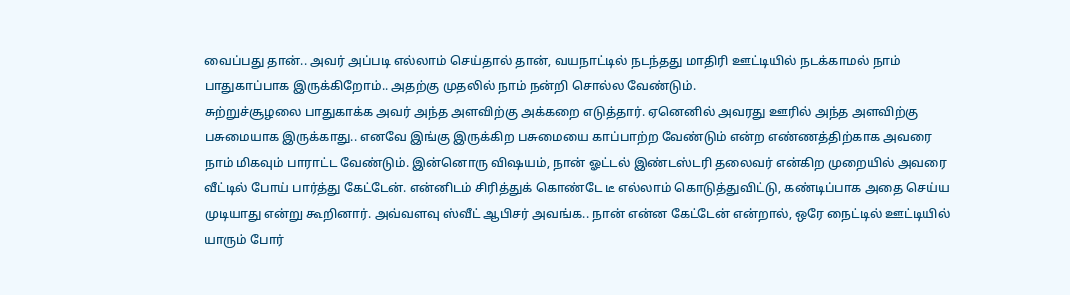வைப்பது தான்.. அவர் அப்படி எல்லாம் செய்தால் தான், வயநாட்டில் நடந்தது மாதிரி ஊட்டியில் நடக்காமல் நாம் பாதுகாப்பாக இருக்கிறோம்.. அதற்கு முதலில் நாம் நன்றி சொல்ல வேண்டும்.
சுற்றுச்சூழலை பாதுகாக்க அவர் அந்த அளவிற்கு அக்கறை எடுத்தார். ஏனெனில் அவரது ஊரில் அந்த அளவிற்கு பசுமையாக இருக்காது.. எனவே இங்கு இருக்கிற பசுமையை காப்பாற்ற வேண்டும் என்ற எண்ணத்திற்காக அவரை நாம் மிகவும் பாராட்ட வேண்டும். இன்னொரு விஷயம், நான் ஓட்டல் இண்டஸ்டரி தலைவர் என்கிற முறையில் அவரை வீட்டில் போய் பார்த்து கேட்டேன். என்னிடம் சிரித்துக் கொண்டே டீ எல்லாம் கொடுத்துவிட்டு, கண்டிப்பாக அதை செய்ய முடியாது என்று கூறினார். அவ்வளவு ஸ்வீட் ஆபிசர் அவங்க.. நான் என்ன கேட்டேன் என்றால், ஒரே நைட்டில் ஊட்டியில் யாரும் போர்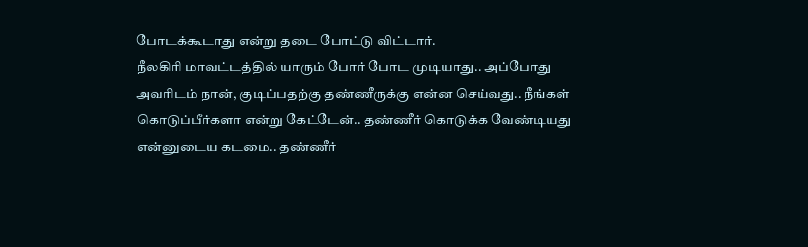போடக்கூடாது என்று தடை போட்டு விட்டார்.
நீலகிரி மாவட்டத்தில் யாரும் போர் போட முடியாது.. அப்போது அவரிடம் நான், குடிப்பதற்கு தண்ணீருக்கு என்ன செய்வது.. நீங்கள் கொடுப்பீர்களா என்று கேட்டேன்.. தண்ணீர் கொடுக்க வேண்டியது என்னுடைய கடமை.. தண்ணீர்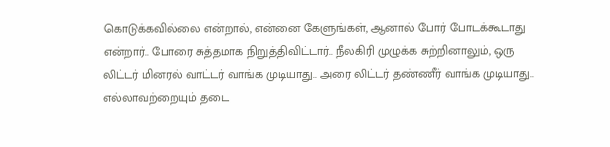கொடுக்கவில்லை என்றால், என்னை கேளுங்கள், ஆனால் போர் போடக்கூடாது என்றார்.. போரை சுத்தமாக நிறுத்திவிட்டார்.. நீலகிரி முழுக்க சுற்றினாலும், ஒரு லிட்டர் மினரல் வாட்டர் வாங்க முடியாது.. அரை லிட்டர் தண்ணீர் வாங்க முடியாது.. எல்லாவற்றையும் தடை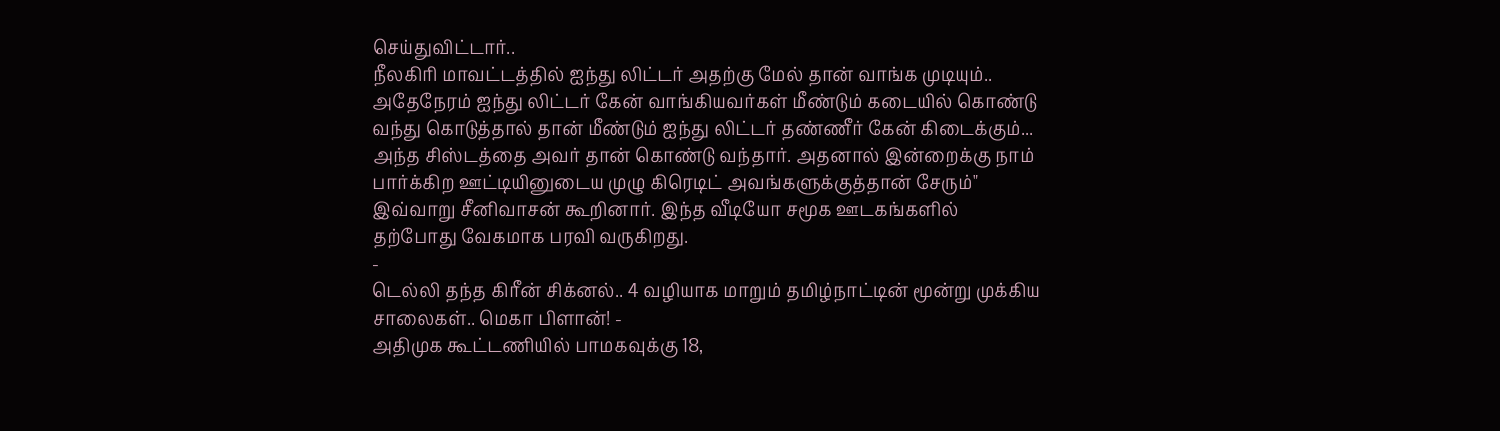செய்துவிட்டார்..
நீலகிரி மாவட்டத்தில் ஐந்து லிட்டர் அதற்கு மேல் தான் வாங்க முடியும்.. அதேநேரம் ஐந்து லிட்டர் கேன் வாங்கியவர்கள் மீண்டும் கடையில் கொண்டு வந்து கொடுத்தால் தான் மீண்டும் ஐந்து லிட்டர் தண்ணீர் கேன் கிடைக்கும்... அந்த சிஸ்டத்தை அவர் தான் கொண்டு வந்தார். அதனால் இன்றைக்கு நாம் பார்க்கிற ஊட்டியினுடைய முழு கிரெடிட் அவங்களுக்குத்தான் சேரும்" இவ்வாறு சீனிவாசன் கூறினார். இந்த வீடியோ சமூக ஊடகங்களில் தற்போது வேகமாக பரவி வருகிறது.
-
டெல்லி தந்த கிரீன் சிக்னல்.. 4 வழியாக மாறும் தமிழ்நாட்டின் மூன்று முக்கிய சாலைகள்.. மெகா பிளான்! -
அதிமுக கூட்டணியில் பாமகவுக்கு 18,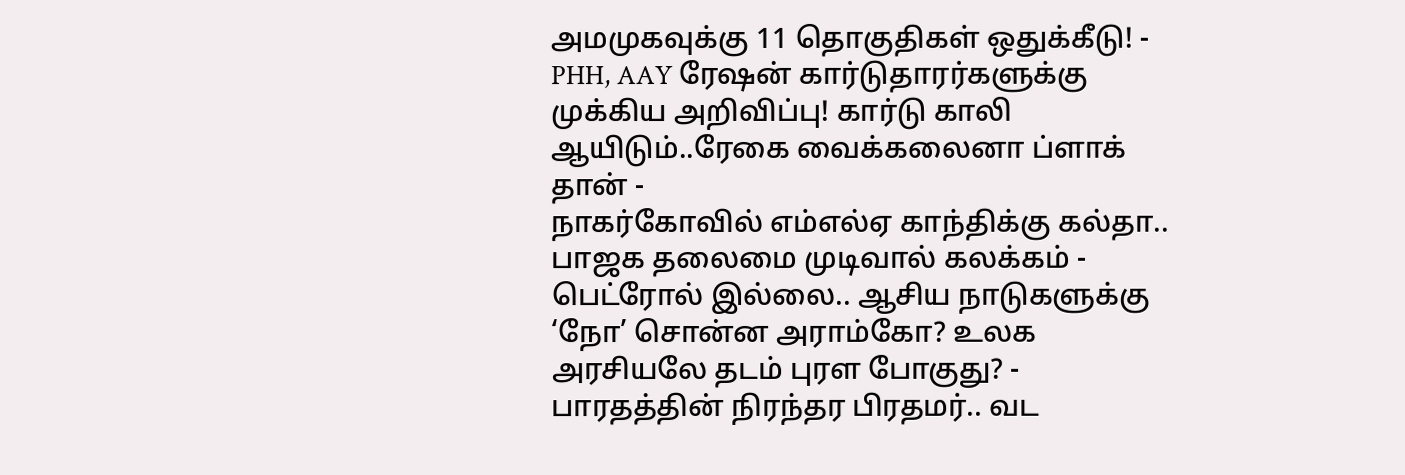அமமுகவுக்கு 11 தொகுதிகள் ஒதுக்கீடு! -
PHH, AAY ரேஷன் கார்டுதாரர்களுக்கு முக்கிய அறிவிப்பு! கார்டு காலி ஆயிடும்..ரேகை வைக்கலைனா ப்ளாக் தான் -
நாகர்கோவில் எம்எல்ஏ காந்திக்கு கல்தா.. பாஜக தலைமை முடிவால் கலக்கம் -
பெட்ரோல் இல்லை.. ஆசிய நாடுகளுக்கு ‘நோ’ சொன்ன அராம்கோ? உலக அரசியலே தடம் புரள போகுது? -
பாரதத்தின் நிரந்தர பிரதமர்.. வட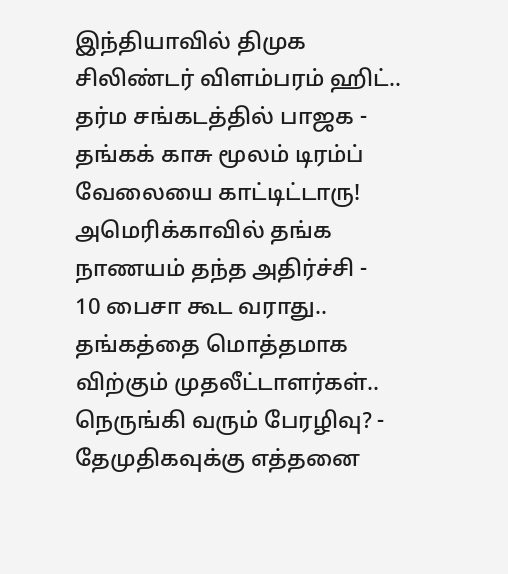இந்தியாவில் திமுக சிலிண்டர் விளம்பரம் ஹிட்.. தர்ம சங்கடத்தில் பாஜக -
தங்கக் காசு மூலம் டிரம்ப் வேலையை காட்டிட்டாரு! அமெரிக்காவில் தங்க நாணயம் தந்த அதிர்ச்சி -
10 பைசா கூட வராது.. தங்கத்தை மொத்தமாக விற்கும் முதலீட்டாளர்கள்.. நெருங்கி வரும் பேரழிவு? -
தேமுதிகவுக்கு எத்தனை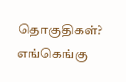தொகுதிகள்? எங்கெங்கு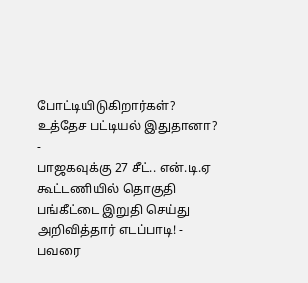போட்டியிடுகிறார்கள்? உத்தேச பட்டியல் இதுதானா? -
பாஜகவுக்கு 27 சீட்.. என்.டி.ஏ கூட்டணியில் தொகுதி பங்கீட்டை இறுதி செய்து அறிவித்தார் எடப்பாடி! -
பவரை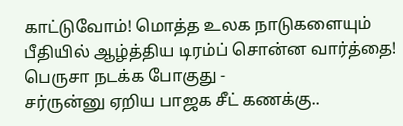காட்டுவோம்! மொத்த உலக நாடுகளையும் பீதியில் ஆழ்த்திய டிரம்ப் சொன்ன வார்த்தை! பெருசா நடக்க போகுது -
சர்ருன்னு ஏறிய பாஜக சீட் கணக்கு..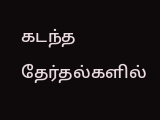கடந்த தேர்தல்களில்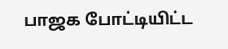பாஜக போட்டியிட்ட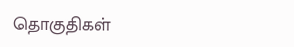தொகுதிகள்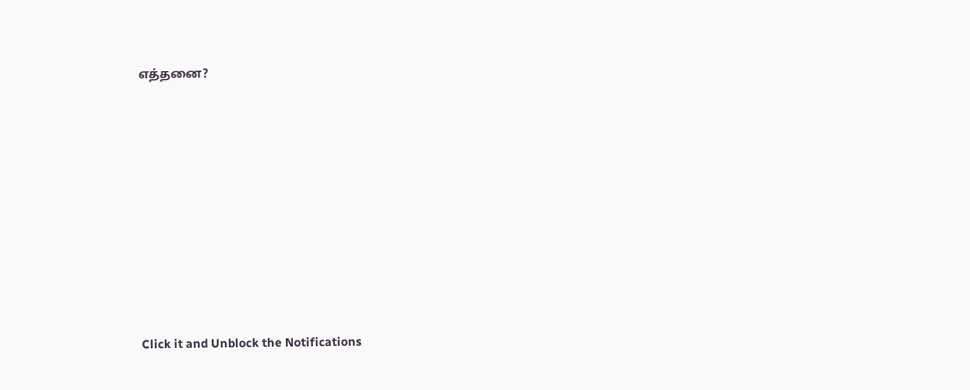எத்தனை?












Click it and Unblock the Notifications